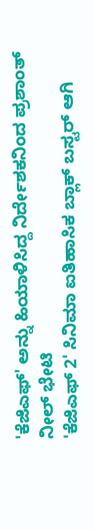'ಕೆಜಿಎಫ್' ಅನ್ನು ಹಿಯಾಳಿಸಿದ್ದ ನಿರ್ದೇಶಕನಿಂದ ಪ್ರಶಾಂತ್ ನೀಲ್ ಭೇಟಿ
'ಕೆಜಿಎಫ್ 2' ಸಿನಿಮಾ ಐತಿಹಾಸಿಕ ಬ್ಲಾಕ್ ಬಸ್ಟರ್ ಆಗಿ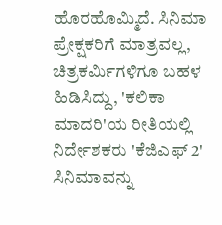ಹೊರಹೊಮ್ಮಿದೆ. ಸಿನಿಮಾ ಪ್ರೇಕ್ಷಕರಿಗೆ ಮಾತ್ರವಲ್ಲ, ಚಿತ್ರಕರ್ಮಿಗಳಿಗೂ ಬಹಳ ಹಿಡಿಸಿದ್ದು, 'ಕಲಿಕಾ ಮಾದರಿ'ಯ ರೀತಿಯಲ್ಲಿ ನಿರ್ದೇಶಕರು 'ಕೆಜಿಎಫ್ 2' ಸಿನಿಮಾವನ್ನು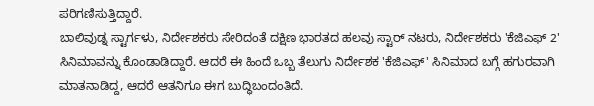ಪರಿಗಣಿಸುತ್ತಿದ್ದಾರೆ.
ಬಾಲಿವುಡ್ನ ಸ್ಟಾರ್ಗಳು, ನಿರ್ದೇಶಕರು ಸೇರಿದಂತೆ ದಕ್ಷಿಣ ಭಾರತದ ಹಲವು ಸ್ಟಾರ್ ನಟರು, ನಿರ್ದೇಶಕರು 'ಕೆಜಿಎಫ್ 2' ಸಿನಿಮಾವನ್ನು ಕೊಂಡಾಡಿದ್ದಾರೆ. ಆದರೆ ಈ ಹಿಂದೆ ಒಬ್ಬ ತೆಲುಗು ನಿರ್ದೇಶಕ 'ಕೆಜಿಎಫ್' ಸಿನಿಮಾದ ಬಗ್ಗೆ ಹಗುರವಾಗಿ ಮಾತನಾಡಿದ್ದ, ಆದರೆ ಆತನಿಗೂ ಈಗ ಬುದ್ಧಿಬಂದಂತಿದೆ.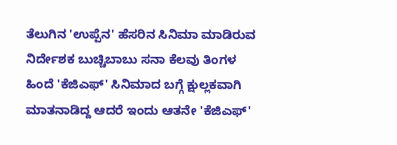ತೆಲುಗಿನ 'ಉಪ್ಪೆನ' ಹೆಸರಿನ ಸಿನಿಮಾ ಮಾಡಿರುವ ನಿರ್ದೇಶಕ ಬುಚ್ಚಿಬಾಬು ಸನಾ ಕೆಲವು ತಿಂಗಳ ಹಿಂದೆ 'ಕೆಜಿಎಫ್' ಸಿನಿಮಾದ ಬಗ್ಗೆ ಕ್ಷುಲ್ಲಕವಾಗಿ ಮಾತನಾಡಿದ್ದ ಆದರೆ ಇಂದು ಆತನೇ 'ಕೆಜಿಎಫ್'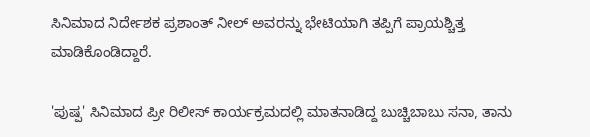ಸಿನಿಮಾದ ನಿರ್ದೇಶಕ ಪ್ರಶಾಂತ್ ನೀಲ್ ಅವರನ್ನು ಭೇಟಿಯಾಗಿ ತಪ್ಪಿಗೆ ಪ್ರಾಯಶ್ಚಿತ್ತ ಮಾಡಿಕೊಂಡಿದ್ದಾರೆ.

'ಪುಷ್ಪ' ಸಿನಿಮಾದ ಪ್ರೀ ರಿಲೀಸ್ ಕಾರ್ಯಕ್ರಮದಲ್ಲಿ ಮಾತನಾಡಿದ್ದ ಬುಚ್ಚಿಬಾಬು ಸನಾ, ತಾನು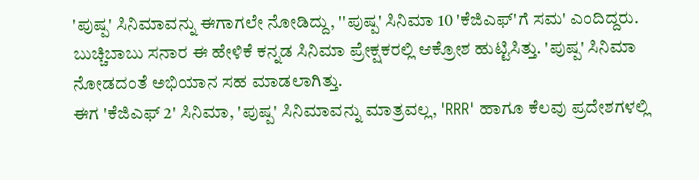'ಪುಷ್ಪ' ಸಿನಿಮಾವನ್ನು ಈಗಾಗಲೇ ನೋಡಿದ್ದು, ''ಪುಷ್ಪ' ಸಿನಿಮಾ 10 'ಕೆಜಿಎಫ್'ಗೆ ಸಮ' ಎಂದಿದ್ದರು. ಬುಚ್ಚಿಬಾಬು ಸನಾರ ಈ ಹೇಳಿಕೆ ಕನ್ನಡ ಸಿನಿಮಾ ಪ್ರೇಕ್ಷಕರಲ್ಲಿ ಆಕ್ರೋಶ ಹುಟ್ಟಿಸಿತ್ತು. 'ಪುಷ್ಪ' ಸಿನಿಮಾ ನೋಡದಂತೆ ಅಭಿಯಾನ ಸಹ ಮಾಡಲಾಗಿತ್ತು.
ಈಗ 'ಕೆಜಿಎಫ್ 2' ಸಿನಿಮಾ, 'ಪುಷ್ಪ' ಸಿನಿಮಾವನ್ನು ಮಾತ್ರವಲ್ಲ, 'RRR' ಹಾಗೂ ಕೆಲವು ಪ್ರದೇಶಗಳಲ್ಲಿ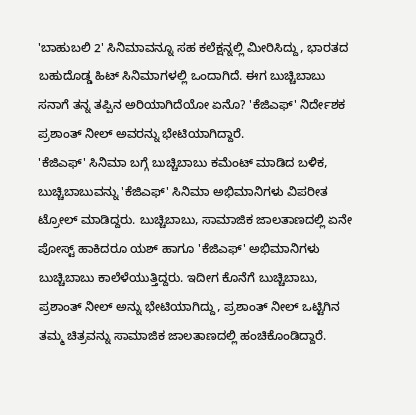'ಬಾಹುಬಲಿ 2' ಸಿನಿಮಾವನ್ನೂ ಸಹ ಕಲೆಕ್ಷನ್ನಲ್ಲಿ ಮೀರಿಸಿದ್ದು, ಭಾರತದ ಬಹುದೊಡ್ಡ ಹಿಟ್ ಸಿನಿಮಾಗಳಲ್ಲಿ ಒಂದಾಗಿದೆ. ಈಗ ಬುಚ್ಚಿಬಾಬು ಸನಾಗೆ ತನ್ನ ತಪ್ಪಿನ ಅರಿಯಾಗಿದೆಯೋ ಏನೊ? 'ಕೆಜಿಎಫ್' ನಿರ್ದೇಶಕ ಪ್ರಶಾಂತ್ ನೀಲ್ ಅವರನ್ನು ಭೇಟಿಯಾಗಿದ್ದಾರೆ.
'ಕೆಜಿಎಫ್' ಸಿನಿಮಾ ಬಗ್ಗೆ ಬುಚ್ಚಿಬಾಬು ಕಮೆಂಟ್ ಮಾಡಿದ ಬಳಿಕ, ಬುಚ್ಚಿಬಾಬುವನ್ನು 'ಕೆಜಿಎಫ್' ಸಿನಿಮಾ ಅಭಿಮಾನಿಗಳು ವಿಪರೀತ ಟ್ರೋಲ್ ಮಾಡಿದ್ದರು. ಬುಚ್ಚಿಬಾಬು, ಸಾಮಾಜಿಕ ಜಾಲತಾಣದಲ್ಲಿ ಏನೇ ಪೋಸ್ಟ್ ಹಾಕಿದರೂ ಯಶ್ ಹಾಗೂ 'ಕೆಜಿಎಫ್' ಅಭಿಮಾನಿಗಳು ಬುಚ್ಚಿಬಾಬು ಕಾಲೆಳೆಯುತ್ತಿದ್ದರು. ಇದೀಗ ಕೊನೆಗೆ ಬುಚ್ಚಿಬಾಬು, ಪ್ರಶಾಂತ್ ನೀಲ್ ಅನ್ನು ಭೇಟಿಯಾಗಿದ್ದು, ಪ್ರಶಾಂತ್ ನೀಲ್ ಒಟ್ಟಿಗಿನ ತಮ್ಮ ಚಿತ್ರವನ್ನು ಸಾಮಾಜಿಕ ಜಾಲತಾಣದಲ್ಲಿ ಹಂಚಿಕೊಂಡಿದ್ದಾರೆ.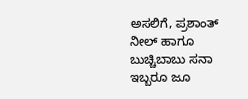ಅಸಲಿಗೆ, ಪ್ರಶಾಂತ್ ನೀಲ್ ಹಾಗೂ ಬುಚ್ಚಿಬಾಬು ಸನಾ ಇಬ್ಬರೂ ಜೂ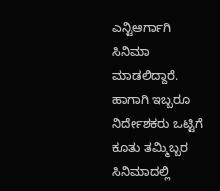ಎನ್ಟಿಆರ್ಗಾಗಿ ಸಿನಿಮಾ ಮಾಡಲಿದ್ದಾರೆ. ಹಾಗಾಗಿ ಇಬ್ಬರೂ ನಿರ್ದೇಶಕರು ಒಟ್ಟಿಗೆ ಕೂತು ತಮ್ಮಿಬ್ಬರ ಸಿನಿಮಾದಲ್ಲಿ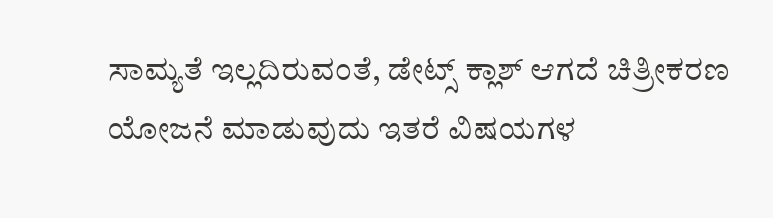ಸಾಮ್ಯತೆ ಇಲ್ಲದಿರುವಂತೆ, ಡೇಟ್ಸ್ ಕ್ಲಾಶ್ ಆಗದೆ ಚಿತ್ರೀಕರಣ ಯೋಜನೆ ಮಾಡುವುದು ಇತರೆ ವಿಷಯಗಳ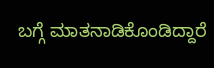ಬಗ್ಗೆ ಮಾತನಾಡಿಕೊಂಡಿದ್ದಾರೆ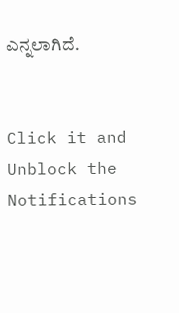ಎನ್ನಲಾಗಿದೆ.


Click it and Unblock the Notifications